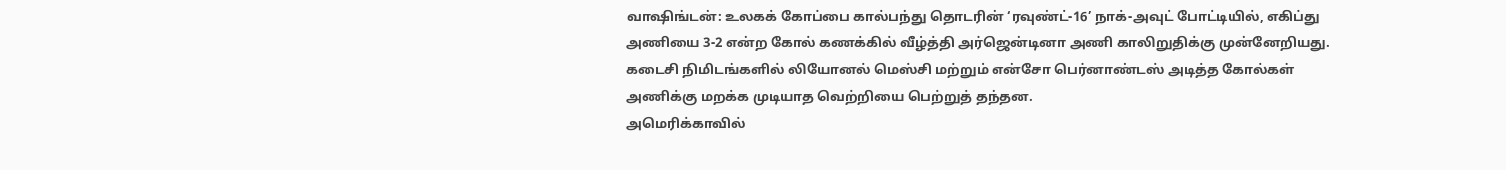வாஷிங்டன்: உலகக் கோப்பை கால்பந்து தொடரின் ‘ரவுண்ட்-16’ நாக்-அவுட் போட்டியில், எகிப்து அணியை 3-2 என்ற கோல் கணக்கில் வீழ்த்தி அர்ஜென்டினா அணி காலிறுதிக்கு முன்னேறியது. கடைசி நிமிடங்களில் லியோனல் மெஸ்சி மற்றும் என்சோ பெர்னாண்டஸ் அடித்த கோல்கள் அணிக்கு மறக்க முடியாத வெற்றியை பெற்றுத் தந்தன.
அமெரிக்காவில்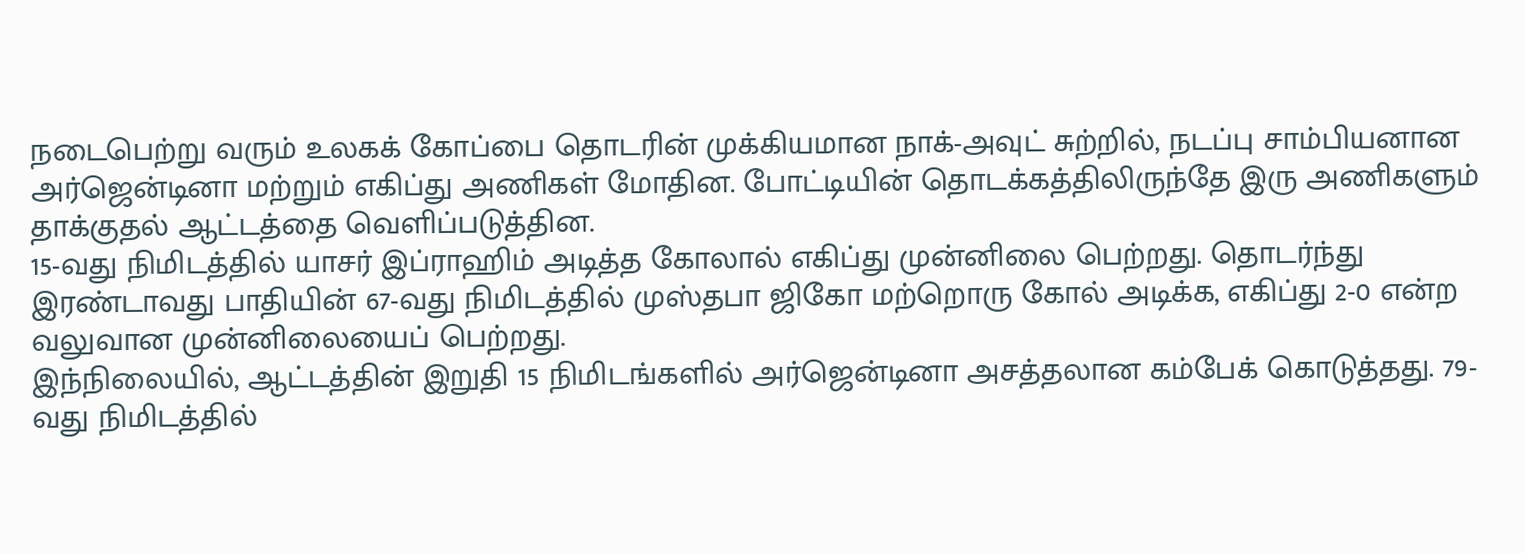நடைபெற்று வரும் உலகக் கோப்பை தொடரின் முக்கியமான நாக்-அவுட் சுற்றில், நடப்பு சாம்பியனான அர்ஜென்டினா மற்றும் எகிப்து அணிகள் மோதின. போட்டியின் தொடக்கத்திலிருந்தே இரு அணிகளும் தாக்குதல் ஆட்டத்தை வெளிப்படுத்தின.
15-வது நிமிடத்தில் யாசர் இப்ராஹிம் அடித்த கோலால் எகிப்து முன்னிலை பெற்றது. தொடர்ந்து இரண்டாவது பாதியின் 67-வது நிமிடத்தில் முஸ்தபா ஜிகோ மற்றொரு கோல் அடிக்க, எகிப்து 2-0 என்ற வலுவான முன்னிலையைப் பெற்றது.
இந்நிலையில், ஆட்டத்தின் இறுதி 15 நிமிடங்களில் அர்ஜென்டினா அசத்தலான கம்பேக் கொடுத்தது. 79-வது நிமிடத்தில்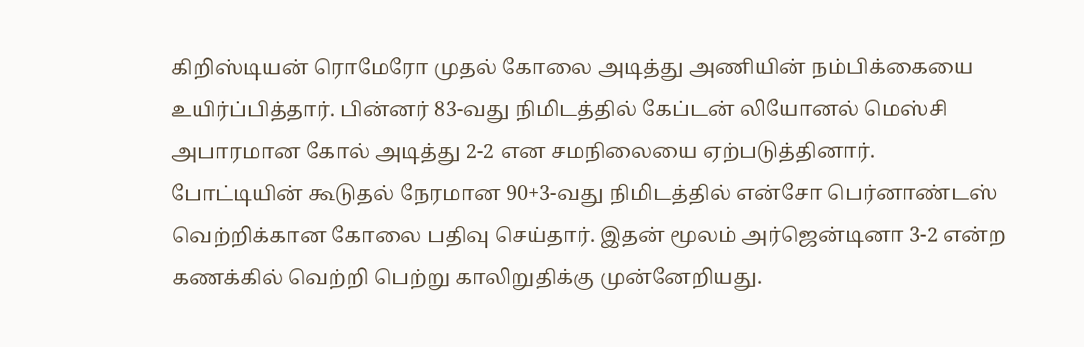கிறிஸ்டியன் ரொமேரோ முதல் கோலை அடித்து அணியின் நம்பிக்கையை உயிர்ப்பித்தார். பின்னர் 83-வது நிமிடத்தில் கேப்டன் லியோனல் மெஸ்சி அபாரமான கோல் அடித்து 2-2 என சமநிலையை ஏற்படுத்தினார்.
போட்டியின் கூடுதல் நேரமான 90+3-வது நிமிடத்தில் என்சோ பெர்னாண்டஸ் வெற்றிக்கான கோலை பதிவு செய்தார். இதன் மூலம் அர்ஜென்டினா 3-2 என்ற கணக்கில் வெற்றி பெற்று காலிறுதிக்கு முன்னேறியது.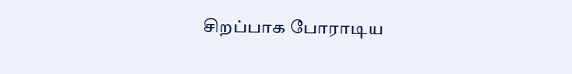சிறப்பாக போராடிய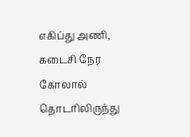எகிப்து அணி, கடைசி நேர கோலால் தொடரிலிருந்து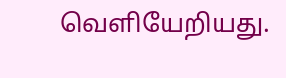வெளியேறியது.